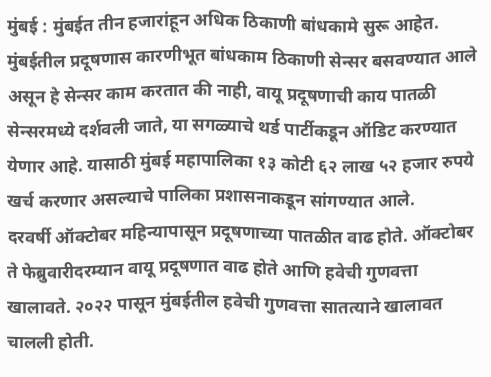मुंबई : मुंबईत तीन हजारांहून अधिक ठिकाणी बांधकामे सुरू आहेत. मुंबईतील प्रदूषणास कारणीभूत बांधकाम ठिकाणी सेन्सर बसवण्यात आले असून हे सेन्सर काम करतात की नाही, वायू प्रदूषणाची काय पातळी सेन्सरमध्ये दर्शवली जाते, या सगळ्याचे थर्ड पार्टीकडून ऑडिट करण्यात येणार आहे. यासाठी मुंबई महापालिका १३ कोटी ६२ लाख ५२ हजार रुपये खर्च करणार असल्याचे पालिका प्रशासनाकडून सांगण्यात आले.
दरवर्षी ऑक्टोबर महिन्यापासून प्रदूषणाच्या पातळीत वाढ होते. ऑक्टोबर ते फेब्रुवारीदरम्यान वायू प्रदूषणात वाढ होते आणि हवेची गुणवत्ता खालावते. २०२२ पासून मुंबईतील हवेची गुणवत्ता सातत्याने खालावत चालली होती.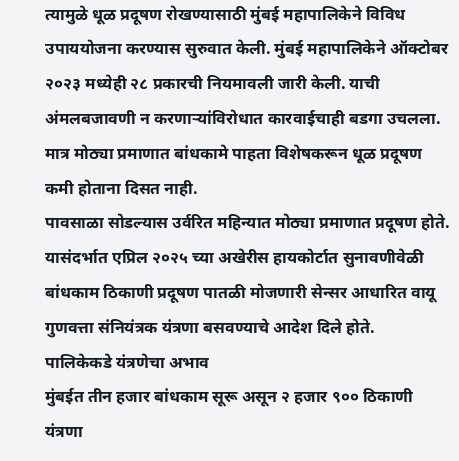त्यामुळे धूळ प्रदूषण रोखण्यासाठी मुंबई महापालिकेने विविध उपाययोजना करण्यास सुरुवात केली. मुंबई महापालिकेने ऑक्टोबर २०२३ मध्येही २८ प्रकारची नियमावली जारी केली. याची अंमलबजावणी न करणाऱ्यांविरोधात कारवाईचाही बडगा उचलला. मात्र मोठ्या प्रमाणात बांधकामे पाहता विशेषकरून धूळ प्रदूषण कमी होताना दिसत नाही.
पावसाळा सोडल्यास उर्वरित महिन्यात मोठ्या प्रमाणात प्रदूषण होते. यासंदर्भात एप्रिल २०२५ च्या अखेरीस हायकोर्टात सुनावणीवेळी बांधकाम ठिकाणी प्रदूषण पातळी मोजणारी सेन्सर आधारित वायू गुणवत्ता संनियंत्रक यंत्रणा बसवण्याचे आदेश दिले होते.
पालिकेकडे यंत्रणेचा अभाव
मुंबईत तीन हजार बांधकाम सूरू असून २ हजार ९०० ठिकाणी यंत्रणा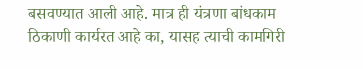बसवण्यात आली आहे. मात्र ही यंत्रणा बांधकाम ठिकाणी कार्यरत आहे का, यासह त्याची कामगिरी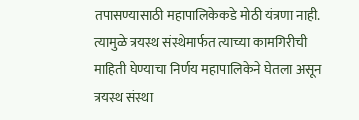तपासण्यासाठी महापालिकेकडे मोठी यंत्रणा नाही. त्यामुळे त्रयस्थ संस्थेमार्फत त्याच्या कामगिरीची माहिती घेण्याचा निर्णय महापालिकेने घेतला असून त्रयस्थ संस्था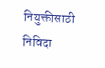नियुक्तीसाठी निविदा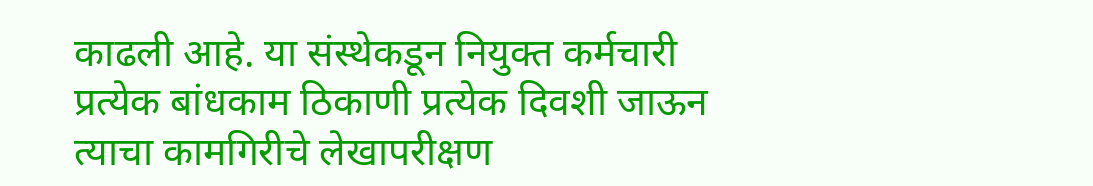काढली आहे. या संस्थेकडून नियुक्त कर्मचारी प्रत्येक बांधकाम ठिकाणी प्रत्येक दिवशी जाऊन त्याचा कामगिरीचे लेखापरीक्षण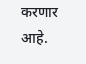करणार आहे.